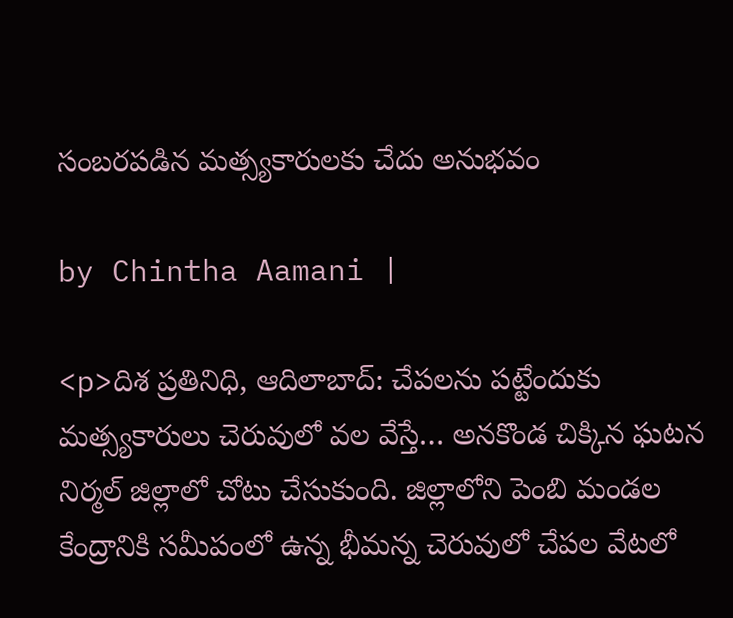సంబరపడిన మత్స్యకారులకు చేదు అనుభవం

by Chintha Aamani |

<p>దిశ ప్రతినిధి, ఆదిలాబాద్: చేపలను పట్టేందుకు మత్స్యకారులు చెరువులో వల వేస్తే… అనకొండ చిక్కిన ఘటన నిర్మల్ జిల్లాలో చోటు చేసుకుంది. జిల్లాలోని పెంబి మండల కేంద్రానికి సమీపంలో ఉన్న భీమన్న చెరువులో చేపల వేటలో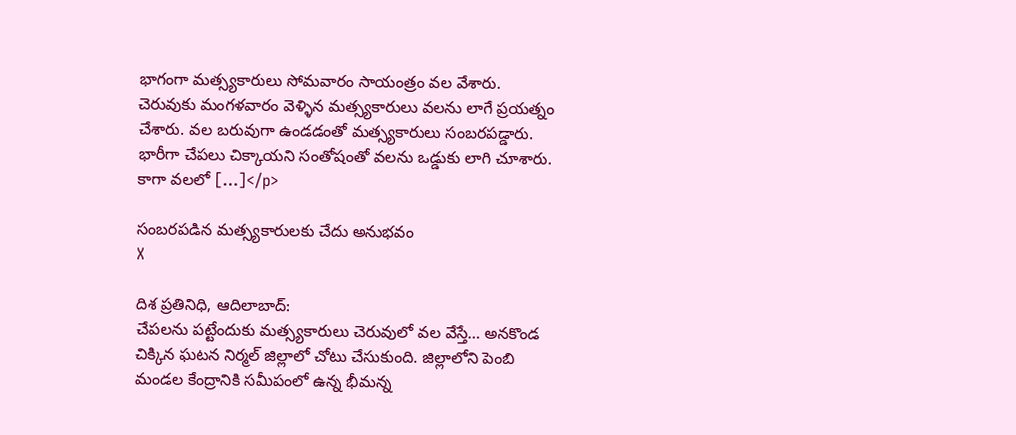భాగంగా మత్స్యకారులు సోమవారం సాయంత్రం వల వేశారు. చెరువుకు మంగళవారం వెళ్ళిన మత్స్యకారులు వలను లాగే ప్రయత్నం చేశారు. వల బరువుగా ఉండడంతో మత్స్యకారులు సంబరపడ్డారు. భారీగా చేపలు చిక్కాయని సంతోషంతో వలను ఒడ్డు‌కు లాగి చూశారు. కాగా వలలో […]</p>

సంబరపడిన మత్స్యకారులకు చేదు అనుభవం
X

దిశ ప్రతినిధి, ఆదిలాబాద్:
చేపలను పట్టేందుకు మత్స్యకారులు చెరువులో వల వేస్తే… అనకొండ చిక్కిన ఘటన నిర్మల్ జిల్లాలో చోటు చేసుకుంది. జిల్లాలోని పెంబి మండల కేంద్రానికి సమీపంలో ఉన్న భీమన్న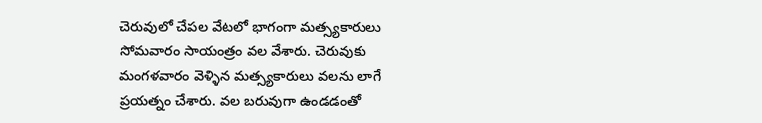చెరువులో చేపల వేటలో భాగంగా మత్స్యకారులు సోమవారం సాయంత్రం వల వేశారు. చెరువుకు మంగళవారం వెళ్ళిన మత్స్యకారులు వలను లాగే ప్రయత్నం చేశారు. వల బరువుగా ఉండడంతో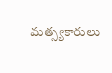మత్స్యకారులు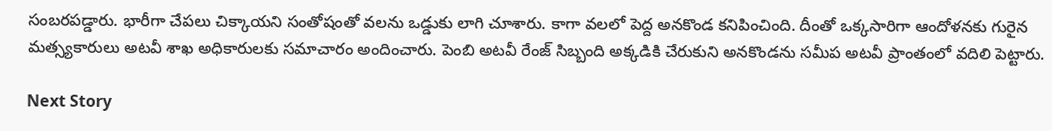సంబరపడ్డారు. భారీగా చేపలు చిక్కాయని సంతోషంతో వలను ఒడ్డు‌కు లాగి చూశారు. కాగా వలలో పెద్ద అనకొండ కనిపించింది. దీంతో ఒక్కసారిగా ఆందోళనకు గురైన మత్స్యకారులు అటవీ శాఖ అధికారులకు సమాచారం అందించారు. పెంబి అటవీ రేంజ్ సిబ్బంది అక్కడికి చేరుకుని అనకొండను సమీప అటవీ ప్రాంతంలో వదిలి పెట్టారు.

Next Story